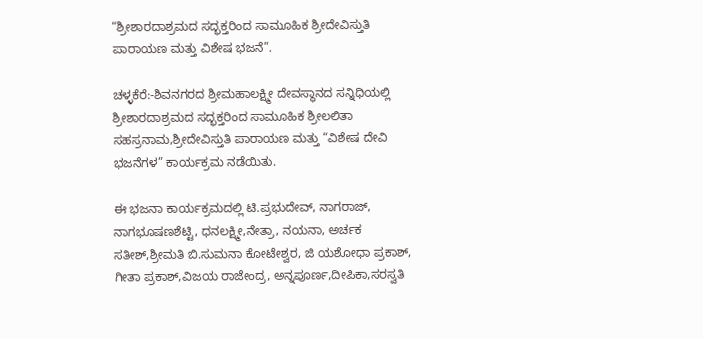“ಶ್ರೀಶಾರದಾಶ್ರಮದ ಸದ್ಭಕ್ತರಿಂದ ಸಾಮೂಹಿಕ ಶ್ರೀದೇವಿಸ್ತುತಿ ಪಾರಾಯಣ ಮತ್ತು ವಿಶೇಷ ಭಜನೆ”.

ಚಳ್ಳಕೆರೆ:-ಶಿವನಗರದ ಶ್ರೀಮಹಾಲಕ್ಷ್ಮೀ ದೇವಸ್ಥಾನದ ಸನ್ನಿಧಿಯಲ್ಲಿ ಶ್ರೀಶಾರದಾಶ್ರಮದ ಸದ್ಭಕ್ತರಿಂದ ಸಾಮೂಹಿಕ ಶ್ರೀಲಲಿತಾ ಸಹಸ್ರನಾಮ,ಶ್ರೀದೇವಿಸ್ತುತಿ ಪಾರಾಯಣ ಮತ್ತು “ವಿಶೇಷ ದೇವಿ ಭಜನೆಗಳ” ಕಾರ್ಯಕ್ರಮ ನಡೆಯಿತು.

ಈ ಭಜನಾ ಕಾರ್ಯಕ್ರಮದಲ್ಲಿ ಟಿ.ಪ್ರಭುದೇವ್, ನಾಗರಾಜ್, ನಾಗಭೂಷಣಶೆಟ್ಟಿ, ಧನಲಕ್ಷ್ಮೀ,ನೇತ್ರಾ, ನಯನಾ, ಅರ್ಚಕ ಸತೀಶ್,ಶ್ರೀಮತಿ ಬಿ.ಸುಮನಾ ಕೋಟೇಶ್ವರ, ಜಿ ಯಶೋಧಾ ಪ್ರಕಾಶ್, ಗೀತಾ ಪ್ರಕಾಶ್,ವಿಜಯ ರಾಜೇಂದ್ರ, ಅನ್ನಪೂರ್ಣ,ದೀಪಿಕಾ,ಸರಸ್ವತಿ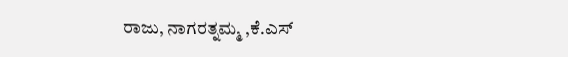ರಾಜು, ನಾಗರತ್ನಮ್ಮ ,ಕೆ.ಎಸ್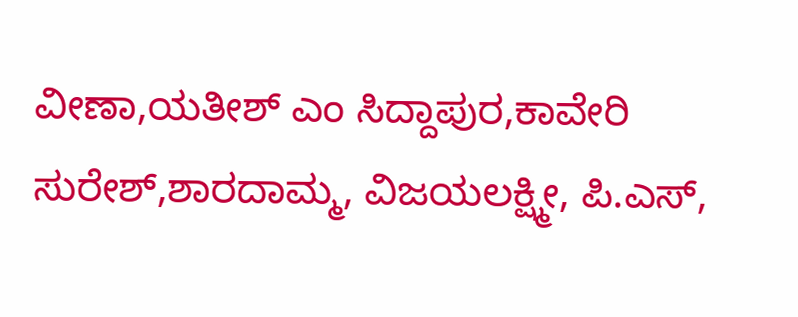ವೀಣಾ,ಯತೀಶ್ ಎಂ ಸಿದ್ದಾಪುರ,ಕಾವೇರಿ ಸುರೇಶ್,ಶಾರದಾಮ್ಮ, ವಿಜಯಲಕ್ಷ್ಮೀ, ಪಿ.ಎಸ್,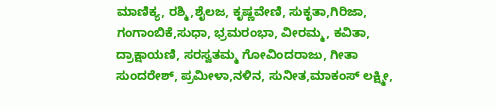ಮಾಣಿಕ್ಯ, ರಶ್ಮಿ,ಶೈಲಜ, ಕೃಷ್ಣವೇಣಿ, ಸುಕೃತಾ,ಗಿರಿಜಾ, ಗಂಗಾಂಬಿಕೆ,ಸುಧಾ, ಭ್ರಮರಂಭಾ, ವೀರಮ್ಮ, ಕವಿತಾ, ದ್ರಾಕ್ಷಾಯಣಿ, ಸರಸ್ವತಮ್ಮ ಗೋವಿಂದರಾಜು, ಗೀತಾ ಸುಂದರೇಶ್, ಪ್ರಮೀಳಾ,ನಳಿನ, ಸುನೀತ,ಮಾಕಂಸ್ ಲಕ್ಷ್ಮೀ,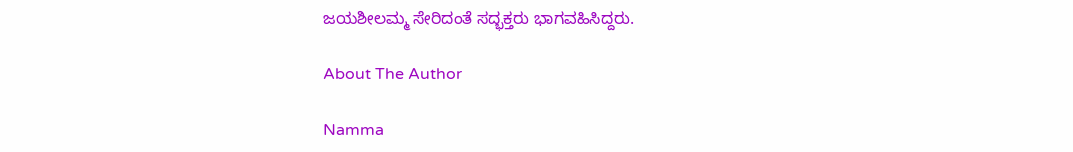ಜಯಶೀಲಮ್ಮ ಸೇರಿದಂತೆ ಸದ್ಭಕ್ತರು ಭಾಗವಹಿಸಿದ್ದರು.

About The Author

Namma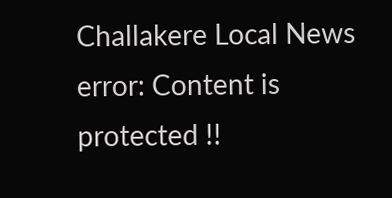Challakere Local News
error: Content is protected !!